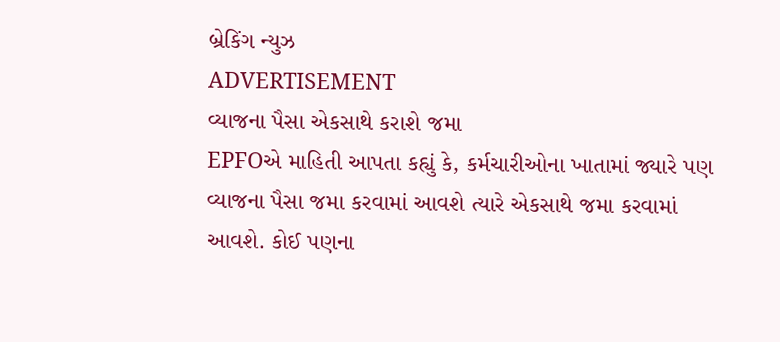બ્રેકિંગ ન્યુઝ
ADVERTISEMENT
વ્યાજના પૈસા એકસાથે કરાશે જમા
EPFOએ માહિતી આપતા કહ્યું કે, કર્મચારીઓના ખાતામાં જ્યારે પણ વ્યાજના પૈસા જમા કરવામાં આવશે ત્યારે એકસાથે જમા કરવામાં આવશે. કોઈ પણના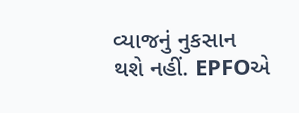વ્યાજનું નુકસાન થશે નહીં. EPFOએ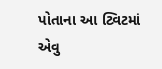પોતાના આ ટ્વિટમાં એવુ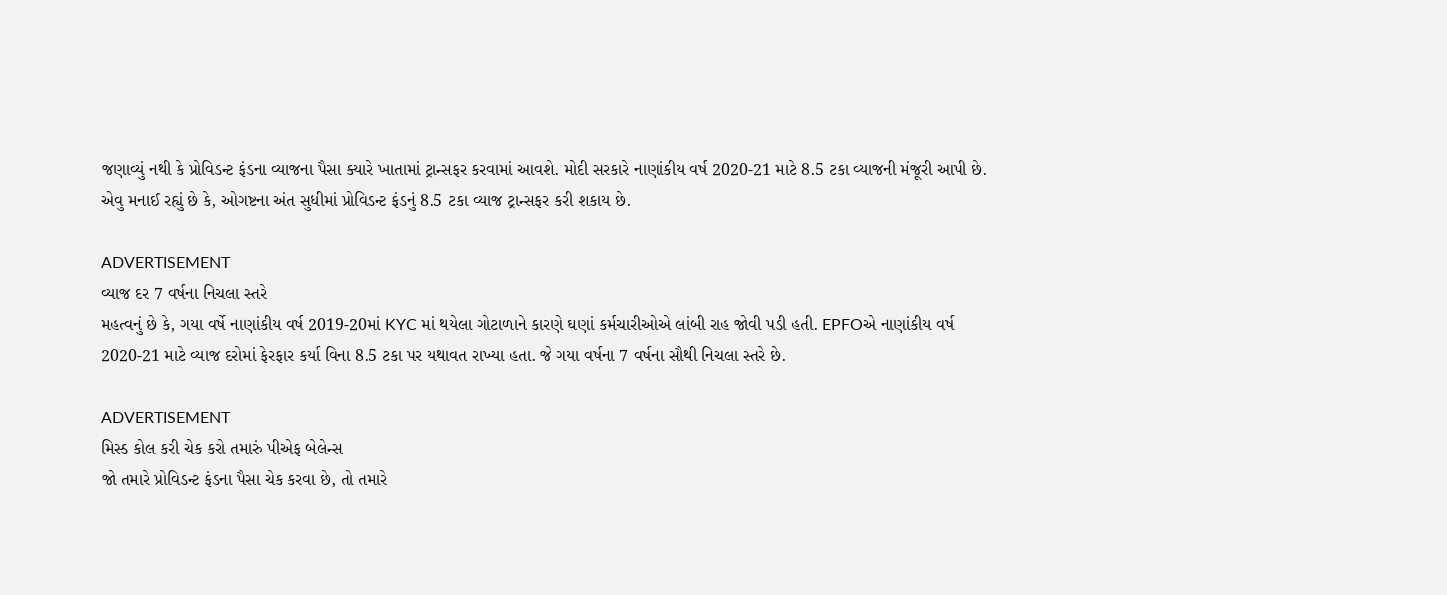જણાવ્યું નથી કે પ્રોવિડન્ટ ફંડના વ્યાજના પૈસા ક્યારે ખાતામાં ટ્રાન્સફર કરવામાં આવશે. મોદી સરકારે નાણાંકીય વર્ષ 2020-21 માટે 8.5 ટકા વ્યાજની મંજૂરી આપી છે. એવુ મનાઈ રહ્યું છે કે, ઓગષ્ટના અંત સુધીમાં પ્રોવિડન્ટ ફંડનું 8.5 ટકા વ્યાજ ટ્રાન્સફર કરી શકાય છે.

ADVERTISEMENT
વ્યાજ દર 7 વર્ષના નિચલા સ્તરે
મહત્વનું છે કે, ગયા વર્ષે નાણાંકીય વર્ષ 2019-20માં KYC માં થયેલા ગોટાળાને કારણે ઘણાં કર્મચારીઓએ લાંબી રાહ જોવી પડી હતી. EPFOએ નાણાંકીય વર્ષ 2020-21 માટે વ્યાજ દરોમાં ફેરફાર કર્યા વિના 8.5 ટકા પર યથાવત રાખ્યા હતા. જે ગયા વર્ષના 7 વર્ષના સૌથી નિચલા સ્તરે છે.

ADVERTISEMENT
મિસ્ડ કોલ કરી ચેક કરો તમારું પીએફ બેલેન્સ
જો તમારે પ્રોવિડન્ટ ફંડના પૈસા ચેક કરવા છે, તો તમારે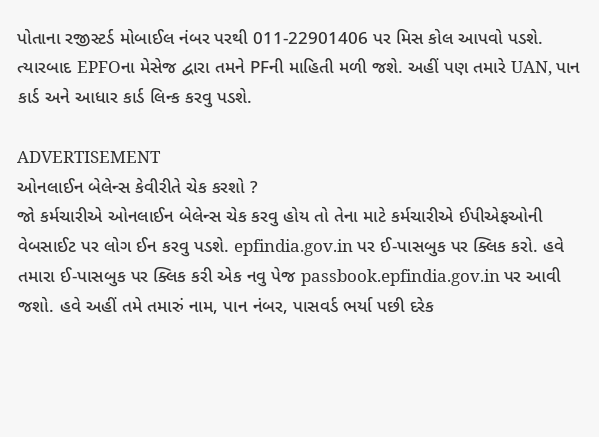પોતાના રજીસ્ટર્ડ મોબાઈલ નંબર પરથી 011-22901406 પર મિસ કોલ આપવો પડશે. ત્યારબાદ EPFOના મેસેજ દ્વારા તમને PFની માહિતી મળી જશે. અહીં પણ તમારે UAN, પાન કાર્ડ અને આધાર કાર્ડ લિન્ક કરવુ પડશે.

ADVERTISEMENT
ઓનલાઈન બેલેન્સ કેવીરીતે ચેક કરશો ?
જો કર્મચારીએ ઓનલાઈન બેલેન્સ ચેક કરવુ હોય તો તેના માટે કર્મચારીએ ઈપીએફઓની વેબસાઈટ પર લોગ ઈન કરવુ પડશે. epfindia.gov.in પર ઈ-પાસબુક પર ક્લિક કરો. હવે તમારા ઈ-પાસબુક પર ક્લિક કરી એક નવુ પેજ passbook.epfindia.gov.in પર આવી જશો. હવે અહીં તમે તમારું નામ, પાન નંબર, પાસવર્ડ ભર્યા પછી દરેક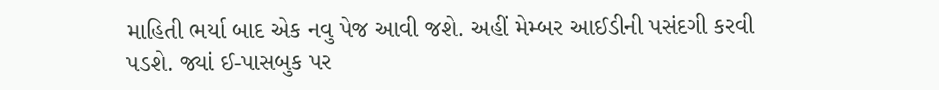માહિતી ભર્યા બાદ એક નવુ પેજ આવી જશે. અહીં મેમ્બર આઈડીની પસંદગી કરવી પડશે. જ્યાં ઈ-પાસબુક પર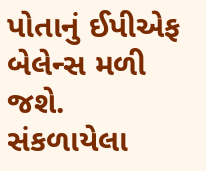પોતાનું ઈપીએફ બેલેન્સ મળી જશે.
સંકળાયેલા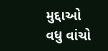મુદ્દાઓ
વધુ વાંચો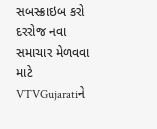સબસ્ક્રાઇબ કરો
દરરોજ નવા સમાચાર મેળવવા માટે VTVGujaratiને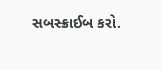સબસ્ક્રાઈબ કરો.